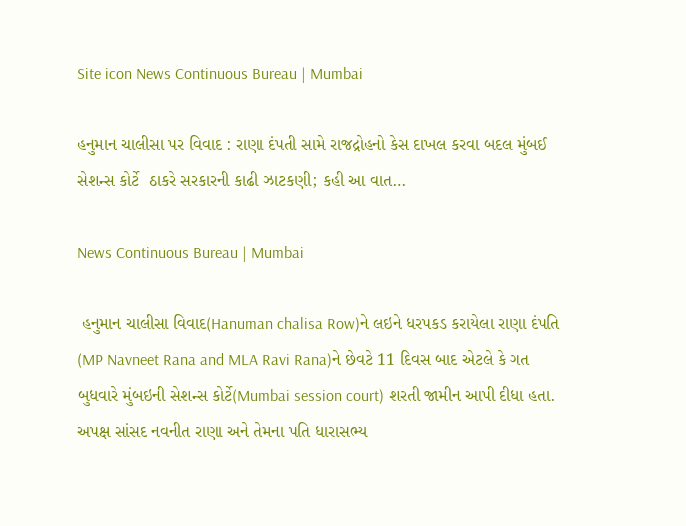Site icon News Continuous Bureau | Mumbai

હનુમાન ચાલીસા પર વિવાદ : રાણા દંપતી સામે રાજદ્રોહનો કેસ દાખલ કરવા બદલ મુંબઈ સેશન્સ કોર્ટે  ઠાકરે સરકારની કાઢી ઝાટકણી; કહી આ વાત…

News Continuous Bureau | Mumbai

 હનુમાન ચાલીસા વિવાદ(Hanuman chalisa Row)ને લઇને ધરપકડ કરાયેલા રાણા દંપતિ (MP Navneet Rana and MLA Ravi Rana)ને છેવટે 11 દિવસ બાદ એટલે કે ગત બુધવારે મુંબઇની સેશન્સ કોર્ટે(Mumbai session court) શરતી જામીન આપી દીધા હતા. અપક્ષ સાંસદ નવનીત રાણા અને તેમના પતિ ધારાસભ્ય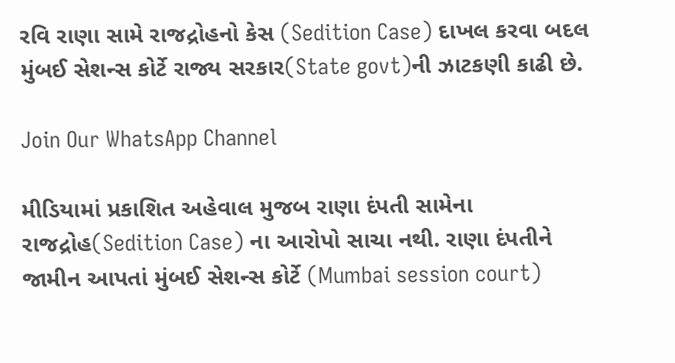રવિ રાણા સામે રાજદ્રોહનો કેસ (Sedition Case) દાખલ કરવા બદલ મુંબઈ સેશન્સ કોર્ટે રાજ્ય સરકાર(State govt)ની ઝાટકણી કાઢી છે.

Join Our WhatsApp Channel

મીડિયામાં પ્રકાશિત અહેવાલ મુજબ રાણા દંપતી સામેના રાજદ્રોહ(Sedition Case) ના આરોપો સાચા નથી. રાણા દંપતીને જામીન આપતાં મુંબઈ સેશન્સ કોર્ટે (Mumbai session court)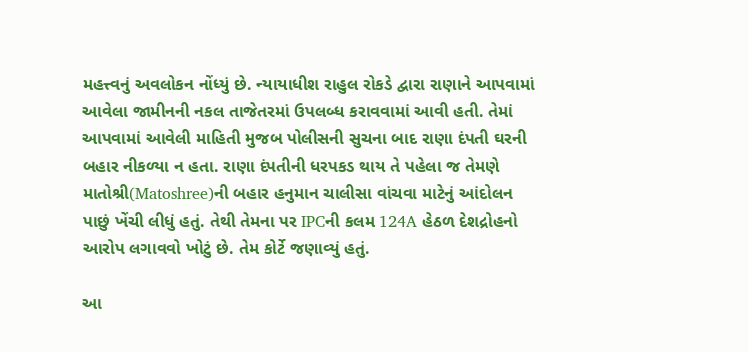મહત્ત્વનું અવલોકન નોંધ્યું છે. ન્યાયાધીશ રાહુલ રોકડે દ્વારા રાણાને આપવામાં આવેલા જામીનની નકલ તાજેતરમાં ઉપલબ્ધ કરાવવામાં આવી હતી. તેમાં આપવામાં આવેલી માહિતી મુજબ પોલીસની સુચના બાદ રાણા દંપતી ઘરની બહાર નીકળ્યા ન હતા. રાણા દંપતીની ધરપકડ થાય તે પહેલા જ તેમણે માતોશ્રી(Matoshree)ની બહાર હનુમાન ચાલીસા વાંચવા માટેનું આંદોલન પાછું ખેંચી લીધું હતું. તેથી તેમના પર IPCની કલમ 124A હેઠળ દેશદ્રોહનો આરોપ લગાવવો ખોટું છે. તેમ કોર્ટે જણાવ્યું હતું.

આ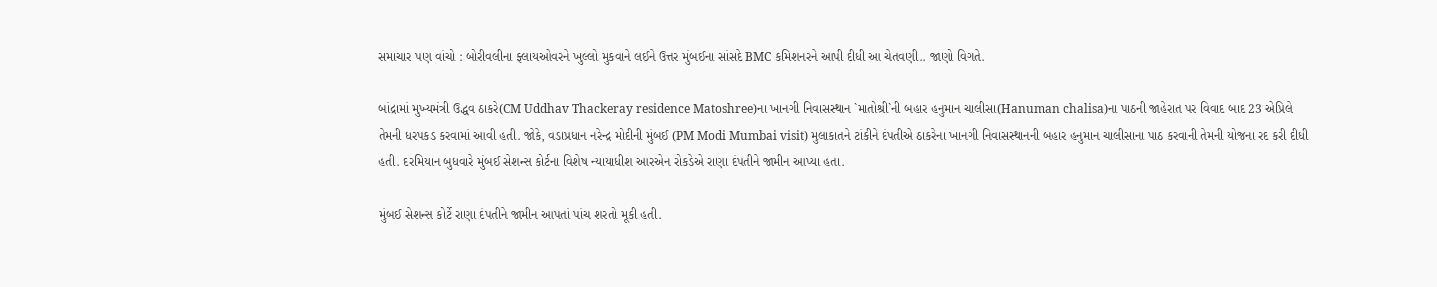સમાચાર પણ વાંચો : બોરીવલીના ફ્લાયઓવરને ખુલ્લો મુકવાને લઈને ઉત્તર મુંબઈના સાંસદે BMC કમિશનરને આપી દીધી આ ચેતવણી.. જાણો વિગતે.

બાંદ્રામાં મુખ્યમંત્રી ઉદ્ધવ ઠાકરે(CM Uddhav Thackeray residence Matoshree)ના ખાનગી નિવાસસ્થાન `માતોશ્રી`ની બહાર હનુમાન ચાલીસા(Hanuman chalisa)ના પાઠની જાહેરાત પર વિવાદ બાદ 23 એપ્રિલે તેમની ધરપકડ કરવામાં આવી હતી. જોકે, વડાપ્રધાન નરેન્દ્ર મોદીની મુંબઈ (PM Modi Mumbai visit) મુલાકાતને ટાંકીને દંપતીએ ઠાકરેના ખાનગી નિવાસસ્થાનની બહાર હનુમાન ચાલીસાના પાઠ કરવાની તેમની યોજના રદ કરી દીધી હતી. દરમિયાન બુધવારે મુંબઈ સેશન્સ કોર્ટના વિશેષ ન્યાયાધીશ આરએન રોકડેએ રાણા દંપતીને જામીન આપ્યા હતા.

મુંબઈ સેશન્સ કોર્ટે રાણા દંપતીને જામીન આપતાં પાંચ શરતો મૂકી હતી.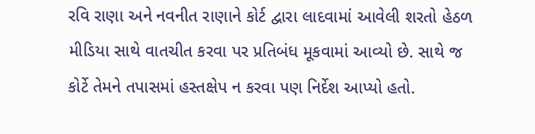રવિ રાણા અને નવનીત રાણાને કોર્ટ દ્વારા લાદવામાં આવેલી શરતો હેઠળ મીડિયા સાથે વાતચીત કરવા પર પ્રતિબંધ મૂકવામાં આવ્યો છે. સાથે જ કોર્ટે તેમને તપાસમાં હસ્તક્ષેપ ન કરવા પણ નિર્દેશ આપ્યો હતો.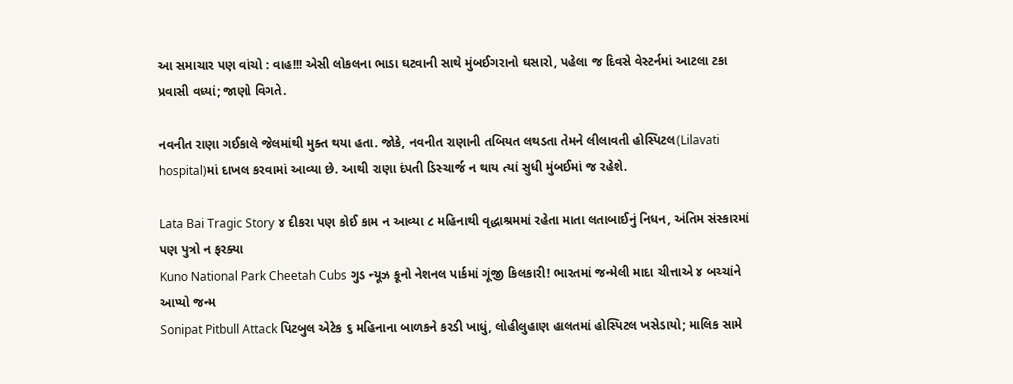આ સમાચાર પણ વાંચો : વાહ!!! એસી લોકલના ભાડા ઘટવાની સાથે મુંબઈગરાનો ઘસારો, પહેલા જ દિવસે વેસ્ટર્નમાં આટલા ટકા પ્રવાસી વધ્યાં; જાણો વિગતે.

નવનીત રાણા ગઈકાલે જેલમાંથી મુક્ત થયા હતા. જોકે, નવનીત રાણાની તબિયત લથડતા તેમને લીલાવતી હોસ્પિટલ(Lilavati hospital)માં દાખલ કરવામાં આવ્યા છે. આથી રાણા દંપતી ડિસ્ચાર્જ ન થાય ત્યાં સુધી મુંબઈમાં જ રહેશે.

Lata Bai Tragic Story ૪ દીકરા પણ કોઈ કામ ન આવ્યા ૮ મહિનાથી વૃદ્ધાશ્રમમાં રહેતા માતા લતાબાઈનું નિધન, અંતિમ સંસ્કારમાં પણ પુત્રો ન ફરક્યા
Kuno National Park Cheetah Cubs ગુડ ન્યૂઝ કૂનો નેશનલ પાર્કમાં ગૂંજી કિલકારી! ભારતમાં જન્મેલી માદા ચીત્તાએ ૪ બચ્ચાંને આપ્યો જન્મ
Sonipat Pitbull Attack પિટબુલ એટેક ૬ મહિનાના બાળકને કરડી ખાધું, લોહીલુહાણ હાલતમાં હોસ્પિટલ ખસેડાયો; માલિક સામે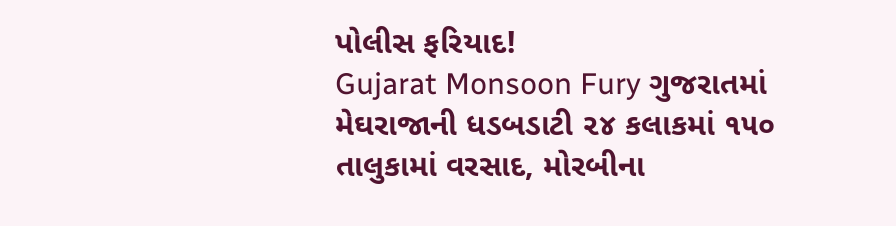પોલીસ ફરિયાદ!
Gujarat Monsoon Fury ગુજરાતમાં મેઘરાજાની ધડબડાટી ૨૪ કલાકમાં ૧૫૦ તાલુકામાં વરસાદ, મોરબીના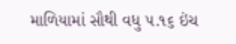માળિયામાં સૌથી વધુ ૫.૧૬ ઇંચ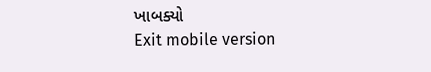ખાબક્યો
Exit mobile version